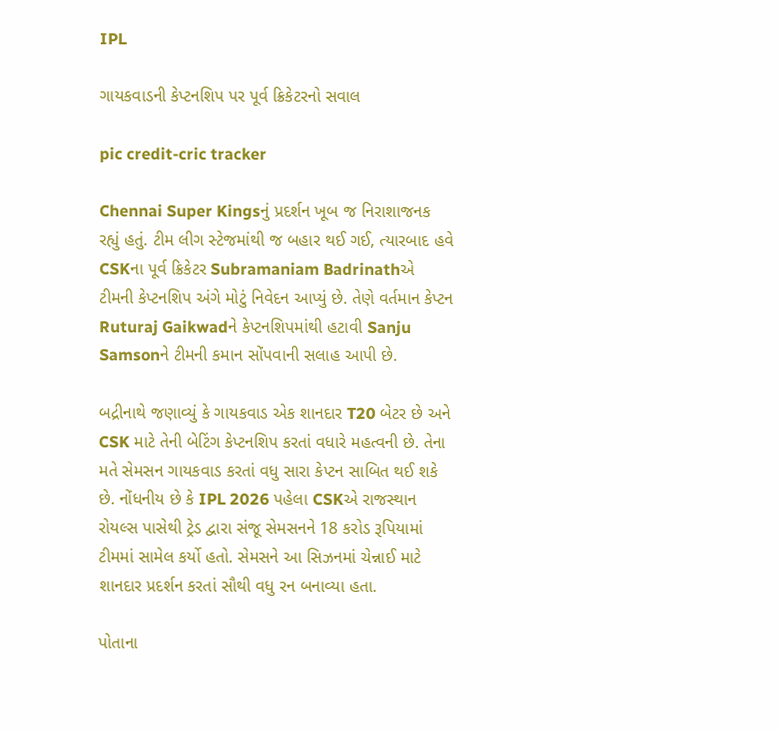IPL

ગાયકવાડની કેપ્ટનશિપ પર પૂર્વ ક્રિકેટરનો સવાલ

pic credit-cric tracker

Chennai Super Kingsનું પ્રદર્શન ખૂબ જ નિરાશાજનક રહ્યું હતું. ટીમ લીગ સ્ટેજમાંથી જ બહાર થઈ ગઈ, ત્યારબાદ હવે CSKના પૂર્વ ક્રિકેટર Subramaniam Badrinathએ ટીમની કેપ્ટનશિપ અંગે મોટું નિવેદન આપ્યું છે. તેણે વર્તમાન કેપ્ટન Ruturaj Gaikwadને કેપ્ટનશિપમાંથી હટાવી Sanju Samsonને ટીમની કમાન સોંપવાની સલાહ આપી છે.

બદ્રીનાથે જણાવ્યું કે ગાયકવાડ એક શાનદાર T20 બેટર છે અને CSK માટે તેની બેટિંગ કેપ્ટનશિપ કરતાં વધારે મહત્વની છે. તેના મતે સેમસન ગાયકવાડ કરતાં વધુ સારા કેપ્ટન સાબિત થઈ શકે છે. નોંધનીય છે કે IPL 2026 પહેલા CSKએ રાજસ્થાન રોયલ્સ પાસેથી ટ્રેડ દ્વારા સંજૂ સેમસનને 18 કરોડ રૂપિયામાં ટીમમાં સામેલ કર્યો હતો. સેમસને આ સિઝનમાં ચેન્નાઈ માટે શાનદાર પ્રદર્શન કરતાં સૌથી વધુ રન બનાવ્યા હતા.

પોતાના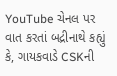YouTube ચેનલ પર વાત કરતાં બદ્રીનાથે કહ્યું કે, ગાયકવાડે CSKની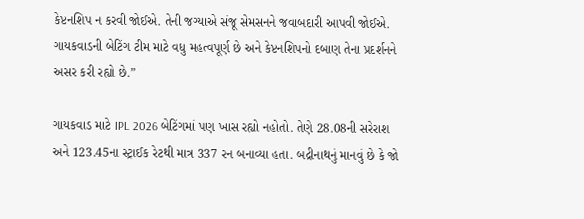કેપ્ટનશિપ ન કરવી જોઈએ. તેની જગ્યાએ સંજૂ સેમસનને જવાબદારી આપવી જોઈએ. ગાયકવાડની બેટિંગ ટીમ માટે વધુ મહત્વપૂર્ણ છે અને કેપ્ટનશિપનો દબાણ તેના પ્રદર્શનને અસર કરી રહ્યો છે.”

ગાયકવાડ માટે IPL 2026 બેટિંગમાં પણ ખાસ રહ્યો નહોતો. તેણે 28.08ની સરેરાશ અને 123.45ના સ્ટ્રાઈક રેટથી માત્ર 337 રન બનાવ્યા હતા. બદ્રીનાથનું માનવું છે કે જો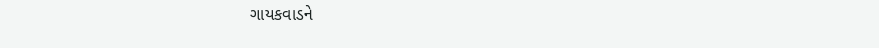ગાયકવાડને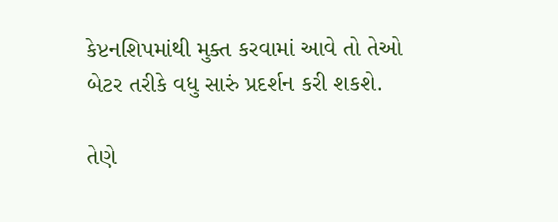કેપ્ટનશિપમાંથી મુક્ત કરવામાં આવે તો તેઓ બેટર તરીકે વધુ સારું પ્રદર્શન કરી શકશે.

તેણે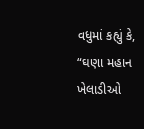વધુમાં કહ્યું કે, “ઘણા મહાન ખેલાડીઓ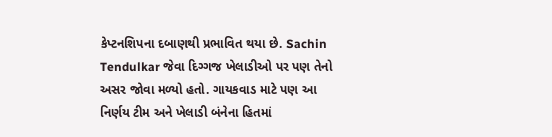કેપ્ટનશિપના દબાણથી પ્રભાવિત થયા છે. Sachin Tendulkar જેવા દિગ્ગજ ખેલાડીઓ પર પણ તેનો અસર જોવા મળ્યો હતો. ગાયકવાડ માટે પણ આ નિર્ણય ટીમ અને ખેલાડી બંનેના હિતમાં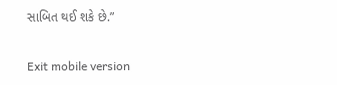સાબિત થઈ શકે છે.”

Exit mobile version